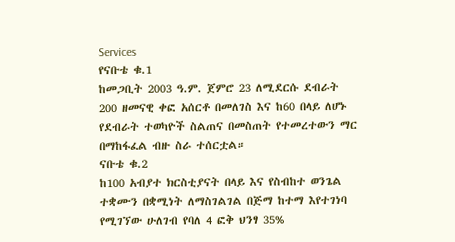Services
የናቡቴ ቁ.1
ከመጋቢት 2003 ዓ.ም. ጀምሮ 23 ለሚደርሱ ደብራት 200 ዘመናዊ ቀፎ አሰርቶ በመለገስ እና ከ60 በላይ ለሆኑ የደብራት ተወካዮች ስልጠና በመስጠት የተመረተውን ማር በማከፋፈል ብዙ ስራ ተሰርቷል።
ናቡቴ ቁ.2
ከ100 አብያተ ክርስቲያናት በላይ እና የስብከተ ወንጌል ተቋሙን በቋሚነት ለማስገልገል በጅማ ከተማ እየተገነባ የሚገኘው ሁለገብ የባለ 4 ፎቅ ህንፃ 35%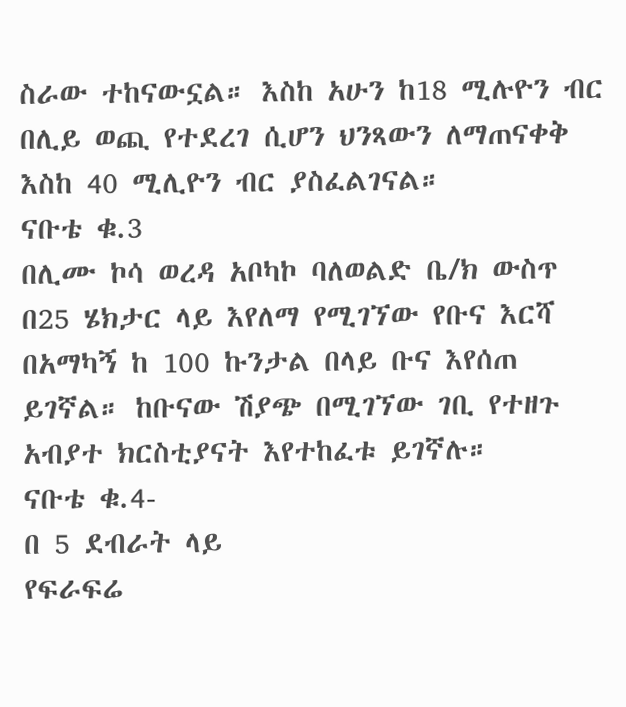ስራው ተከናውኗል። እስከ አሁን ከ18 ሚሉዮን ብር በሊይ ወጪ የተደረገ ሲሆን ህንጻውን ለማጠናቀቅ እስከ 40 ሚሊዮን ብር ያስፈልገናል።
ናቡቴ ቁ.3
በሊሙ ኮሳ ወረዳ አቦካኮ ባለወልድ ቤ/ክ ውስጥ በ25 ሄክታር ላይ እየለማ የሚገኘው የቡና እርሻ በአማካኝ ከ 100 ኩንታል በላይ ቡና እየሰጠ ይገኛል። ከቡናው ሽያጭ በሚገኘው ገቢ የተዘጉ አብያተ ክርስቲያናት እየተከፈቱ ይገኛሉ።
ናቡቴ ቁ.4-
በ 5 ደብራት ላይ
የፍራፍሬ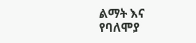ልማት እና የባለሞያ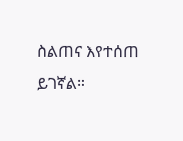ስልጠና እየተሰጠ ይገኛል።